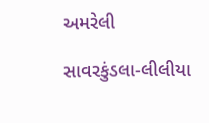અમરેલી

સાવરકુંડલા-લીલીયા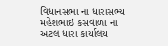વિધાનસભા ના ધારાસભ્ય મહેશભાઇ કસવાળા ના અટલ ધારા કાર્યાલય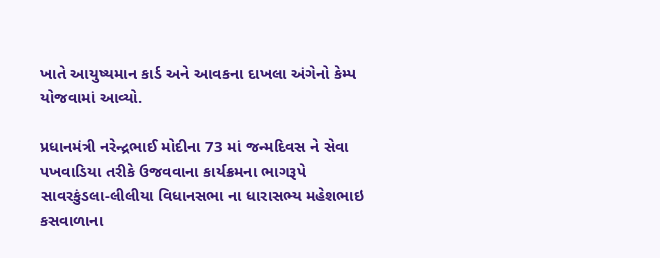ખાતે આયુષ્યમાન કાર્ડ અને આવકના દાખલા અંગેનો કેમ્પ યોજવામાં આવ્યો.

પ્રધાનમંત્રી નરેન્દ્રભાઈ મોદીના 73 માં જન્મદિવસ ને સેવા પખવાડિયા તરીકે ઉજવવાના કાર્યક્રમના ભાગરૂપે સાવરકુંડલા-લીલીયા વિધાનસભા ના ધારાસભ્ય મહેશભાઇ કસવાળાના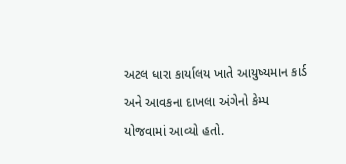અટલ ધારા કાર્યાલય ખાતે આયુષ્યમાન કાર્ડ અને આવકના દાખલા અંગેનો કેમ્પ યોજવામાં આવ્યો હતો.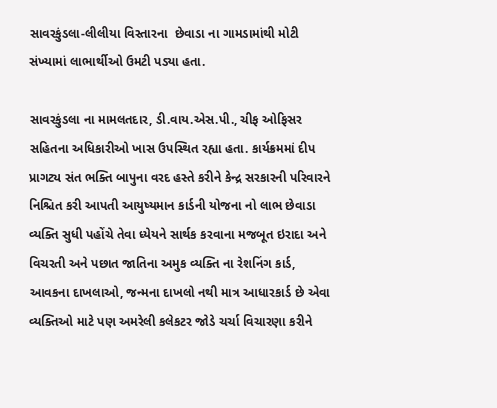સાવરકુંડલા-લીલીયા વિસ્તારના  છેવાડા ના ગામડામાંથી મોટી સંખ્યામાં લાભાર્થીઓ ઉમટી પડ્યા હતા.

સાવરકુંડલા ના મામલતદાર, ડી.વાય.એસ.પી., ચીફ ઓફિસર સહિતના અધિકારીઓ ખાસ ઉપસ્થિત રહ્યા હતા. કાર્યક્રમમાં દીપ પ્રાગટ્ય સંત ભક્તિ બાપુના વરદ હસ્તે કરીને કેન્દ્ર સરકારની પરિવારને નિશ્ચિત કરી આપતી આયુષ્યમાન કાર્ડની યોજના નો લાભ છેવાડા વ્યક્તિ સુધી પહોંચે તેવા ધ્યેયને સાર્થક કરવાના મજબૂત ઇરાદા અને વિચરતી અને પછાત જાતિના અમુક વ્યક્તિ ના રેશનિંગ કાર્ડ, આવકના દાખલાઓ, જન્મના દાખલો નથી માત્ર આધારકાર્ડ છે એવા વ્યક્તિઓ માટે પણ અમરેલી કલેકટર જોડે ચર્ચા વિચારણા કરીને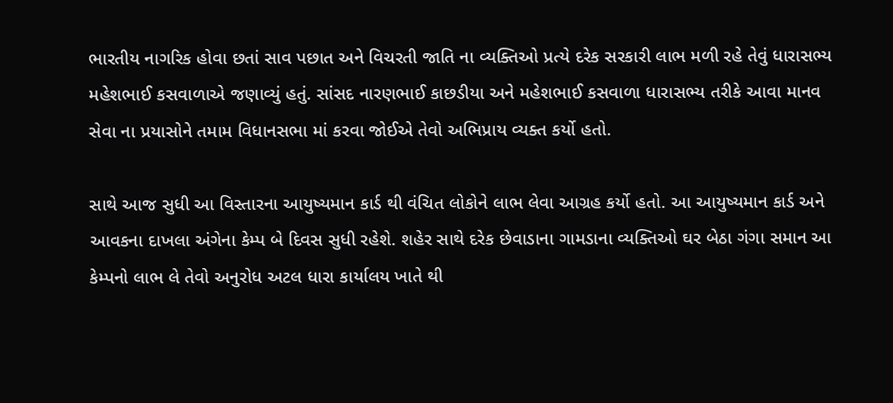ભારતીય નાગરિક હોવા છતાં સાવ પછાત અને વિચરતી જાતિ ના વ્યક્તિઓ પ્રત્યે દરેક સરકારી લાભ મળી રહે તેવું ધારાસભ્ય મહેશભાઈ કસવાળાએ જણાવ્યું હતું. સાંસદ નારણભાઈ કાછડીયા અને મહેશભાઈ કસવાળા ધારાસભ્ય તરીકે આવા માનવ સેવા ના પ્રયાસોને તમામ વિધાનસભા માં કરવા જોઈએ તેવો અભિપ્રાય વ્યક્ત કર્યો હતો.

સાથે આજ સુધી આ વિસ્તારના આયુષ્યમાન કાર્ડ થી વંચિત લોકોને લાભ લેવા આગ્રહ કર્યો હતો. આ આયુષ્યમાન કાર્ડ અને આવકના દાખલા અંગેના કેમ્પ બે દિવસ સુધી રહેશે. શહેર સાથે દરેક છેવાડાના ગામડાના વ્યક્તિઓ ઘર બેઠા ગંગા સમાન આ કેમ્પનો લાભ લે તેવો અનુરોધ અટલ ધારા કાર્યાલય ખાતે થી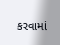કરવામાં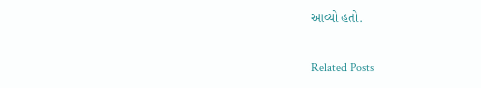આવ્યો હતો.

Related Posts